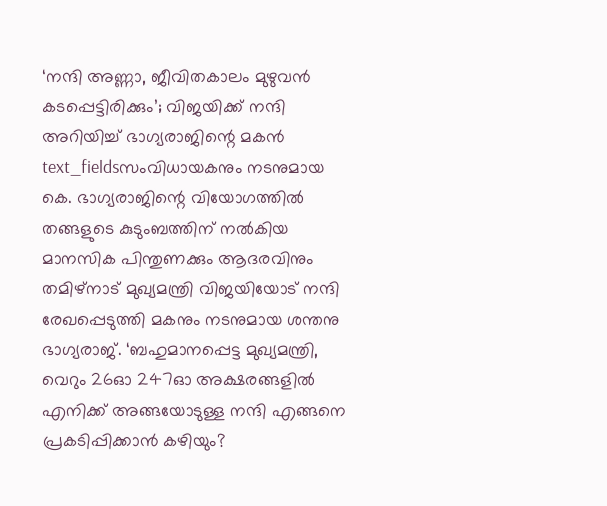‘നന്ദി അണ്ണാ, ജീവിതകാലം മുഴുവൻ കടപ്പെട്ടിരിക്കും’; വിജയിക്ക് നന്ദി അറിയിച്ച് ഭാഗ്യരാജിന്റെ മകൻ
text_fieldsസംവിധായകനും നടനുമായ കെ. ഭാഗ്യരാജിന്റെ വിയോഗത്തിൽ തങ്ങളുടെ കുടുംബത്തിന് നൽകിയ മാനസിക പിന്തുണക്കും ആദരവിനും തമിഴ്നാട് മുഖ്യമന്ത്രി വിജയിയോട് നന്ദി രേഖപ്പെടുത്തി മകനും നടനുമായ ശന്തനു ഭാഗ്യരാജ്. ‘ബഹുമാനപ്പെട്ട മുഖ്യമന്ത്രി, വെറും 26ഓ 247ഓ അക്ഷരങ്ങളിൽ എനിക്ക് അങ്ങയോടുള്ള നന്ദി എങ്ങനെ പ്രകടിപ്പിക്കാൻ കഴിയും?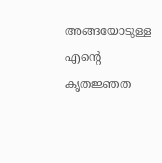അങ്ങയോടുള്ള എന്റെ കൃതജ്ഞത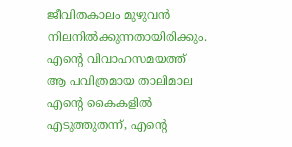ജീവിതകാലം മുഴുവൻ നിലനിൽക്കുന്നതായിരിക്കും.
എന്റെ വിവാഹസമയത്ത് ആ പവിത്രമായ താലിമാല എന്റെ കൈകളിൽ എടുത്തുതന്ന്, എന്റെ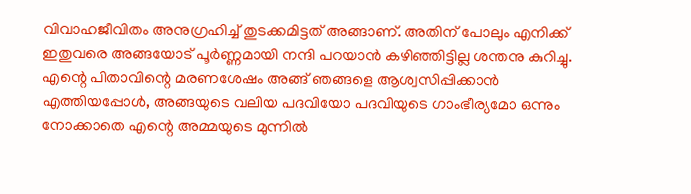വിവാഹജീവിതം അനുഗ്രഹിച്ച് തുടക്കമിട്ടത് അങ്ങാണ്. അതിന് പോലും എനിക്ക് ഇതുവരെ അങ്ങയോട് പൂർണ്ണമായി നന്ദി പറയാൻ കഴിഞ്ഞിട്ടില്ല ശന്തനു കുറിച്ചു. എന്റെ പിതാവിന്റെ മരണശേഷം അങ്ങ് ഞങ്ങളെ ആശ്വസിപ്പിക്കാൻ എത്തിയപ്പോൾ, അങ്ങയുടെ വലിയ പദവിയോ പദവിയുടെ ഗാംഭീര്യമോ ഒന്നും നോക്കാതെ എന്റെ അമ്മയുടെ മുന്നിൽ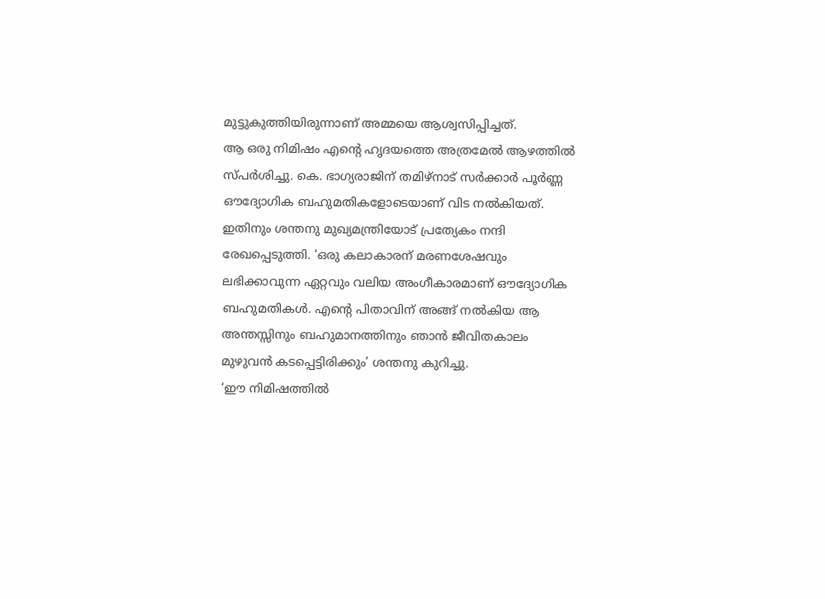മുട്ടുകുത്തിയിരുന്നാണ് അമ്മയെ ആശ്വസിപ്പിച്ചത്.
ആ ഒരു നിമിഷം എന്റെ ഹൃദയത്തെ അത്രമേൽ ആഴത്തിൽ സ്പർശിച്ചു. കെ. ഭാഗ്യരാജിന് തമിഴ്നാട് സർക്കാർ പൂർണ്ണ ഔദ്യോഗിക ബഹുമതികളോടെയാണ് വിട നൽകിയത്. ഇതിനും ശന്തനു മുഖ്യമന്ത്രിയോട് പ്രത്യേകം നന്ദി രേഖപ്പെടുത്തി. ‘ഒരു കലാകാരന് മരണശേഷവും ലഭിക്കാവുന്ന ഏറ്റവും വലിയ അംഗീകാരമാണ് ഔദ്യോഗിക ബഹുമതികൾ. എന്റെ പിതാവിന് അങ്ങ് നൽകിയ ആ അന്തസ്സിനും ബഹുമാനത്തിനും ഞാൻ ജീവിതകാലം മുഴുവൻ കടപ്പെട്ടിരിക്കും’ ശന്തനു കുറിച്ചു.
‘ഈ നിമിഷത്തിൽ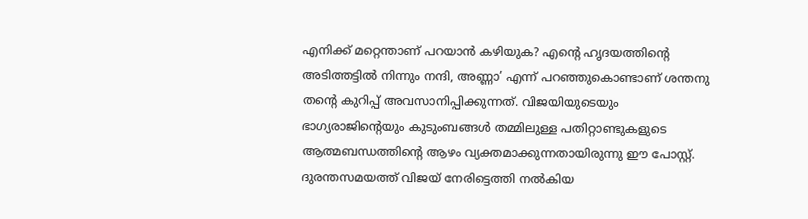എനിക്ക് മറ്റെന്താണ് പറയാൻ കഴിയുക? എന്റെ ഹൃദയത്തിന്റെ അടിത്തട്ടിൽ നിന്നും നന്ദി, അണ്ണാ’ എന്ന് പറഞ്ഞുകൊണ്ടാണ് ശന്തനു തന്റെ കുറിപ്പ് അവസാനിപ്പിക്കുന്നത്. വിജയിയുടെയും ഭാഗ്യരാജിന്റെയും കുടുംബങ്ങൾ തമ്മിലുള്ള പതിറ്റാണ്ടുകളുടെ ആത്മബന്ധത്തിന്റെ ആഴം വ്യക്തമാക്കുന്നതായിരുന്നു ഈ പോസ്റ്റ്. ദുരന്തസമയത്ത് വിജയ് നേരിട്ടെത്തി നൽകിയ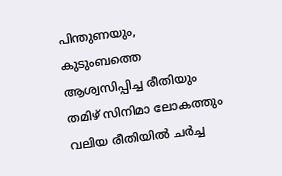പിന്തുണയും, കുടുംബത്തെ ആശ്വസിപ്പിച്ച രീതിയും തമിഴ് സിനിമാ ലോകത്തും വലിയ രീതിയിൽ ചർച്ച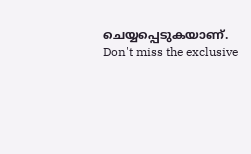ചെയ്യപ്പെടുകയാണ്.
Don't miss the exclusive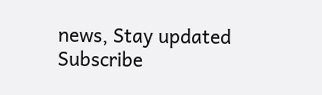news, Stay updated
Subscribe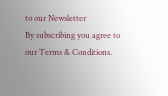to our Newsletter
By subscribing you agree to our Terms & Conditions.